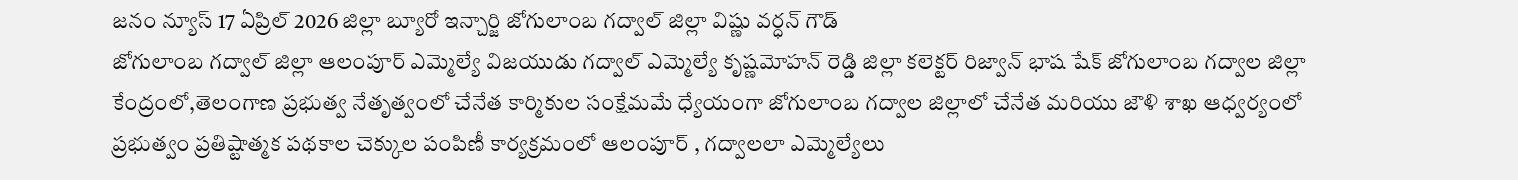జనం న్యూస్ 17 ఏప్రిల్ 2026 జిల్లా బ్యూరో ఇన్చార్జి జోగులాంబ గద్వాల్ జిల్లా విష్ణు వర్ధన్ గౌడ్
జోగులాంబ గద్వాల్ జిల్లా ఆలంపూర్ ఎమ్మెల్యే విజయుడు గద్వాల్ ఎమ్మెల్యే కృష్ణమోహన్ రెడ్డి జిల్లా కలెక్టర్ రిజ్వాన్ భాష షేక్ జోగులాంబ గద్వాల జిల్లా కేంద్రంలో,తెలంగాణ ప్రభుత్వ నేతృత్వంలో చేనేత కార్మికుల సంక్షేమమే ధ్యేయంగా జోగులాంబ గద్వాల జిల్లాలో చేనేత మరియు జౌళి శాఖ ఆధ్వర్యంలో ప్రభుత్వం ప్రతిష్టాత్మక పథకాల చెక్కుల పంపిణీ కార్యక్రమంలో ఆలంపూర్ , గద్వాలలా ఎమ్మెల్యేలు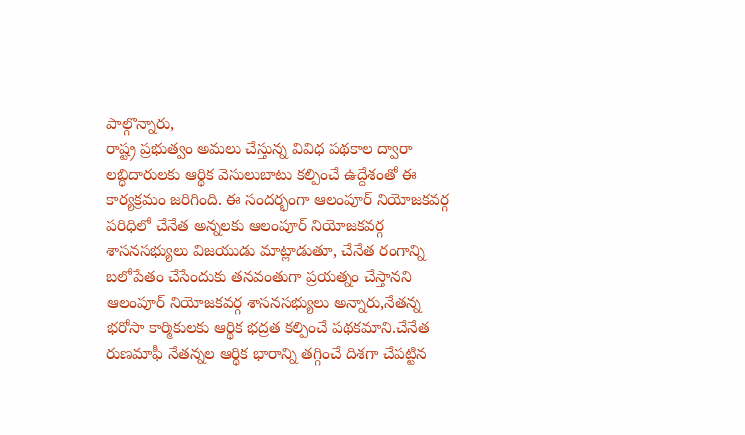పాల్గొన్నారు,
రాష్ట్ర ప్రభుత్వం అమలు చేస్తున్న వివిధ పథకాల ద్వారా లబ్ధిదారులకు ఆర్థిక వెసులుబాటు కల్పించే ఉద్దేశంతో ఈ కార్యక్రమం జరిగింది. ఈ సందర్భంగా ఆలంపూర్ నియోజకవర్గ పరిధిలో చేనేత అన్నలకు ఆలంపూర్ నియోజకవర్గ శాసనసభ్యులు విజయుడు మాట్లాడుతూ, చేనేత రంగాన్ని బలోపేతం చేసేందుకు తనవంతుగా ప్రయత్నం చేస్తానని ఆలంపూర్ నియోజకవర్గ శాసనసభ్యులు అన్నారు,నేతన్న భరోసా కార్మికులకు ఆర్థిక భద్రత కల్పించే పథకమాని.చేనేత రుణమాఫీ నేతన్నల ఆర్థిక భారాన్ని తగ్గించే దిశగా చేపట్టిన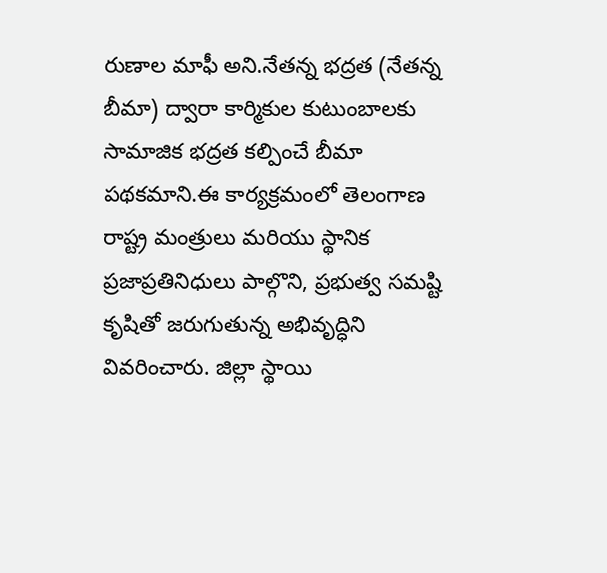రుణాల మాఫీ అని.నేతన్న భద్రత (నేతన్న బీమా) ద్వారా కార్మికుల కుటుంబాలకు సామాజిక భద్రత కల్పించే బీమా పథకమాని.ఈ కార్యక్రమంలో తెలంగాణ రాష్ట్ర మంత్రులు మరియు స్థానిక ప్రజాప్రతినిధులు పాల్గొని, ప్రభుత్వ సమష్టి కృషితో జరుగుతున్న అభివృద్ధిని వివరించారు. జిల్లా స్థాయి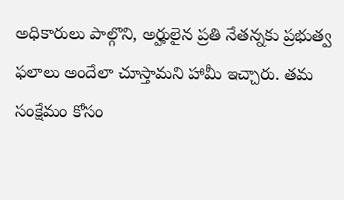అధికారులు పాల్గొని, అర్హులైన ప్రతి నేతన్నకు ప్రభుత్వ ఫలాలు అందేలా చూస్తామని హామీ ఇచ్చారు. తమ సంక్షేమం కోసం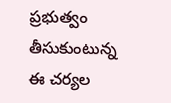ప్రభుత్వం తీసుకుంటున్న ఈ చర్యల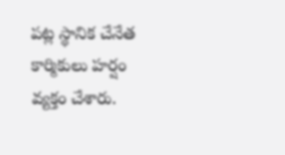పట్ల స్థానిక చేనేత కార్మికులు హర్షం వ్యక్తం చేశారు.